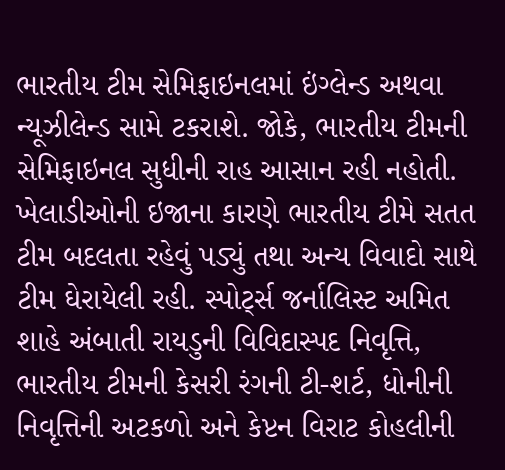ભારતીય ટીમ સેમિફાઇનલમાં ઇંગ્લેન્ડ અથવા ન્યૂઝીલેન્ડ સામે ટકરાશે. જોકે, ભારતીય ટીમની સેમિફાઇનલ સુધીની રાહ આસાન રહી નહોતી. ખેલાડીઓની ઇજાના કારણે ભારતીય ટીમે સતત ટીમ બદલતા રહેવું પડ્યું તથા અન્ય વિવાદો સાથે ટીમ ઘેરાયેલી રહી. સ્પોર્ટ્સ જર્નાલિસ્ટ અમિત શાહે અંબાતી રાયડુની વિવિદાસ્પદ નિવૃત્તિ, ભારતીય ટીમની કેસરી રંગની ટી-શર્ટ, ધોનીની નિવૃત્તિની અટકળો અને કેપ્ટન વિરાટ કોહલીની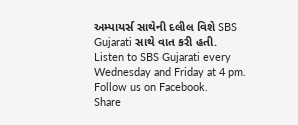અમ્પાયર્સ સાથેની દલીલ વિશે SBS Gujarati સાથે વાત કરી હતી.
Listen to SBS Gujarati every Wednesday and Friday at 4 pm.
Follow us on Facebook.
Share